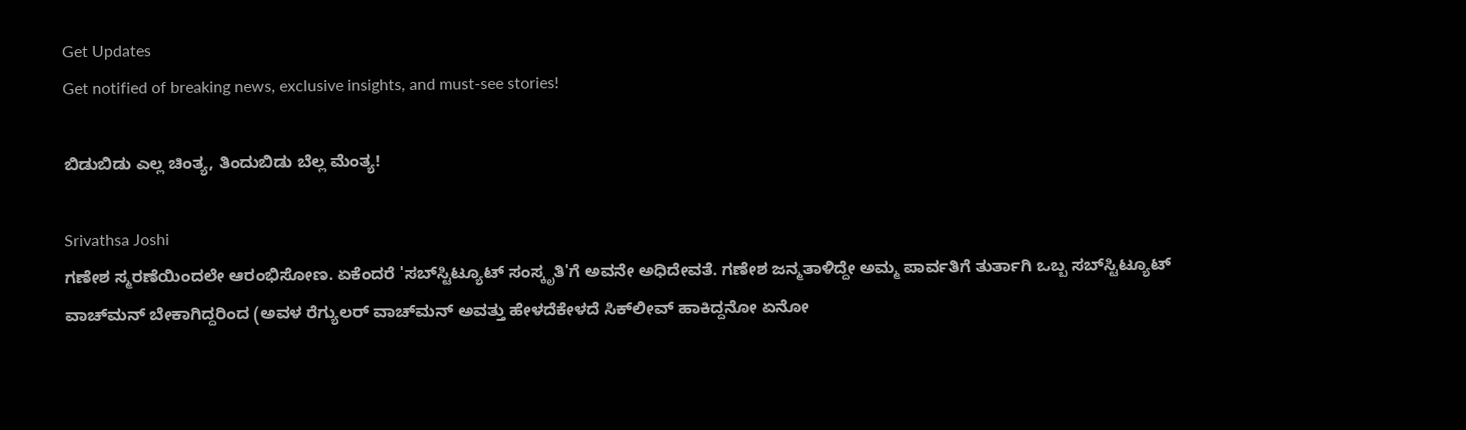Get Updates
Get notified of breaking news, exclusive insights, and must-see stories!

ಬಿಡುಬಿಡು ಎಲ್ಲ ಚಿಂತ್ಯ, ತಿಂದುಬಿಡು ಬೆಲ್ಲ ಮೆಂತ್ಯ!

Srivathsa Joshi
ಗಣೇಶ ಸ್ಮರಣೆಯಿಂದಲೇ ಆರಂಭಿಸೋಣ. ಏಕೆಂದರೆ 'ಸಬ್‌ಸ್ಟಿಟ್ಯೂಟ್ ಸಂಸ್ಕೃತಿ'ಗೆ ಅವನೇ ಅಧಿದೇವತೆ. ಗಣೇಶ ಜನ್ಮತಾಳಿದ್ದೇ ಅಮ್ಮ ಪಾರ್ವತಿಗೆ ತುರ್ತಾಗಿ ಒಬ್ಬ ಸಬ್‌ಸ್ಟಿಟ್ಯೂಟ್ ವಾಚ್‌ಮನ್ ಬೇಕಾಗಿದ್ದರಿಂದ (ಅವಳ ರೆಗ್ಯುಲರ್ ವಾಚ್‌ಮನ್ ಅವತ್ತು ಹೇಳದೆಕೇಳದೆ ಸಿಕ್‌ಲೀವ್ ಹಾಕಿದ್ದನೋ ಏನೋ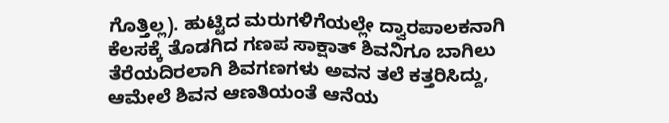ಗೊತ್ತಿಲ್ಲ). ಹುಟ್ಟಿದ ಮರುಗಳಿಗೆಯಲ್ಲೇ ದ್ವಾರಪಾಲಕನಾಗಿ ಕೆಲಸಕ್ಕೆ ತೊಡಗಿದ ಗಣಪ ಸಾಕ್ಷಾತ್ ಶಿವನಿಗೂ ಬಾಗಿಲು ತೆರೆಯದಿರಲಾಗಿ ಶಿವಗಣಗಳು ಅವನ ತಲೆ ಕತ್ತರಿಸಿದ್ದು, ಆಮೇಲೆ ಶಿವನ ಆಣತಿಯಂತೆ ಆನೆಯ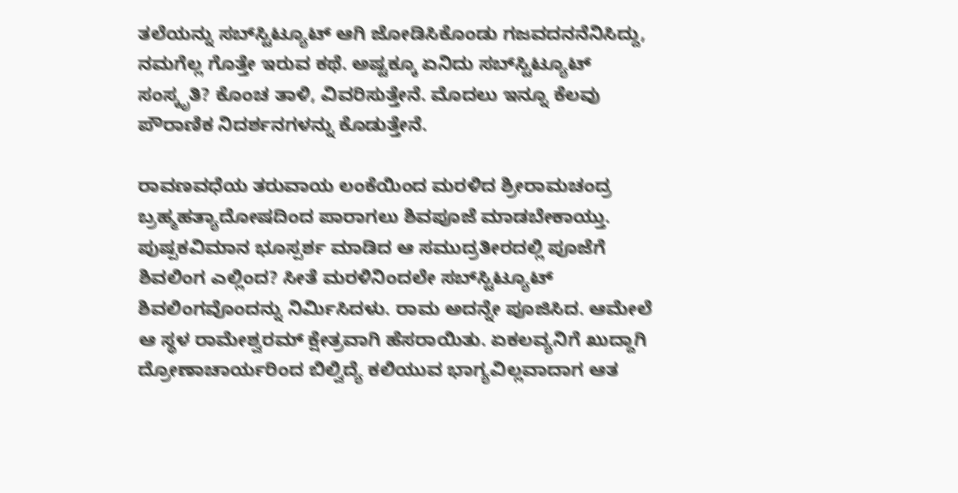ತಲೆಯನ್ನು ಸಬ್‌ಸ್ಟಿಟ್ಯೂಟ್ ಆಗಿ ಜೋಡಿಸಿಕೊಂಡು ಗಜವದನನೆನಿಸಿದ್ದು, ನಮಗೆಲ್ಲ ಗೊತ್ತೇ ಇರುವ ಕಥೆ. ಅಷ್ಟಕ್ಕೂ ಏನಿದು ಸಬ್‌ಸ್ಟಿಟ್ಯೂಟ್ ಸಂಸ್ಕೃತಿ? ಕೊಂಚ ತಾಳಿ, ವಿವರಿಸುತ್ತೇನೆ. ಮೊದಲು ಇನ್ನೂ ಕೆಲವು ಪೌರಾಣಿಕ ನಿದರ್ಶನಗಳನ್ನು ಕೊಡುತ್ತೇನೆ.

ರಾವಣವಧೆಯ ತರುವಾಯ ಲಂಕೆಯಿಂದ ಮರಳಿದ ಶ್ರೀರಾಮಚಂದ್ರ ಬ್ರಹ್ಮಹತ್ಯಾದೋಷದಿಂದ ಪಾರಾಗಲು ಶಿವಪೂಜೆ ಮಾಡಬೇಕಾಯ್ತು. ಪುಷ್ಪಕವಿಮಾನ ಭೂಸ್ಪರ್ಶ ಮಾಡಿದ ಆ ಸಮುದ್ರತೀರದಲ್ಲಿ ಪೂಜೆಗೆ ಶಿವಲಿಂಗ ಎಲ್ಲಿಂದ? ಸೀತೆ ಮರಳಿನಿಂದಲೇ ಸಬ್‌ಸ್ಟಿಟ್ಯೂಟ್ ಶಿವಲಿಂಗವೊಂದನ್ನು ನಿರ್ಮಿಸಿದಳು. ರಾಮ ಅದನ್ನೇ ಪೂಜಿಸಿದ. ಆಮೇಲೆ ಆ ಸ್ಥಳ ರಾಮೇಶ್ವರಮ್ ಕ್ಷೇತ್ರವಾಗಿ ಹೆಸರಾಯಿತು. ಏಕಲವ್ಯನಿಗೆ ಖುದ್ದಾಗಿ ದ್ರೋಣಾಚಾರ್ಯರಿಂದ ಬಿಲ್ವಿದ್ಯೆ ಕಲಿಯುವ ಭಾಗ್ಯವಿಲ್ಲವಾದಾಗ ಆತ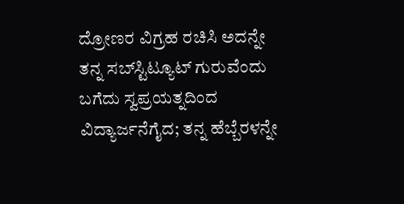ದ್ರೋಣರ ವಿಗ್ರಹ ರಚಿಸಿ ಅದನ್ನೇ ತನ್ನ ಸಬ್‌ಸ್ಟಿಟ್ಯೂಟ್ ಗುರುವೆಂದು ಬಗೆದು ಸ್ವಪ್ರಯತ್ನದಿಂದ ವಿದ್ಯಾರ್ಜನೆಗೈದ; ತನ್ನ ಹೆಬ್ಬೆರಳನ್ನೇ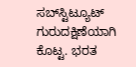ಸಬ್‌ಸ್ಟಿಟ್ಯೂಟ್ ಗುರುದಕ್ಷಿಣೆಯಾಗಿ ಕೊಟ್ಟ. ಭರತ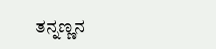ತನ್ನಣ್ಣನ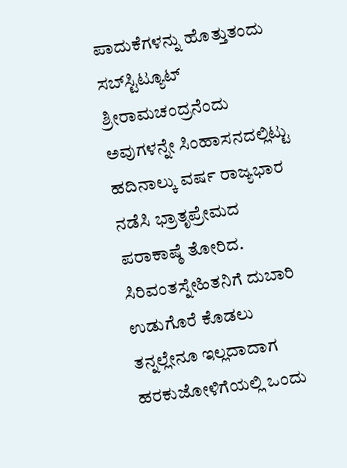ಪಾದುಕೆಗಳನ್ನು ಹೊತ್ತುತಂದು ಸಬ್‌ಸ್ಟಿಟ್ಯೂಟ್ ಶ್ರೀರಾಮಚಂದ್ರನೆಂದು ಅವುಗಳನ್ನೇ ಸಿಂಹಾಸನದಲ್ಲಿಟ್ಟು ಹದಿನಾಲ್ಕು ವರ್ಷ ರಾಜ್ಯಭಾರ ನಡೆಸಿ ಭ್ರಾತೃಪ್ರೇಮದ ಪರಾಕಾಷ್ಠೆ ತೋರಿದ. ಸಿರಿವಂತಸ್ನೇಹಿತನಿಗೆ ದುಬಾರಿ ಉಡುಗೊರೆ ಕೊಡಲು ತನ್ನಲ್ಲೇನೂ ಇಲ್ಲದಾದಾಗ ಹರಕುಜೋಳಿಗೆಯಲ್ಲಿ ಒಂದು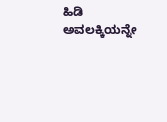ಹಿಡಿ ಅವಲಕ್ಕಿಯನ್ನೇ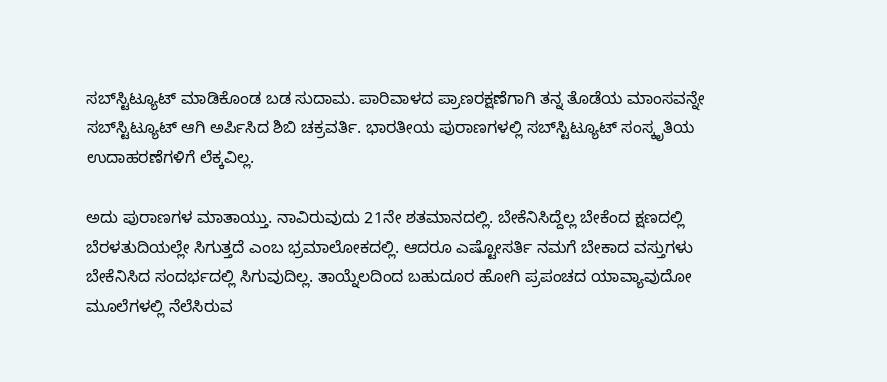ಸಬ್‌ಸ್ಟಿಟ್ಯೂಟ್ ಮಾಡಿಕೊಂಡ ಬಡ ಸುದಾಮ. ಪಾರಿವಾಳದ ಪ್ರಾಣರಕ್ಷಣೆಗಾಗಿ ತನ್ನ ತೊಡೆಯ ಮಾಂಸವನ್ನೇ ಸಬ್‌ಸ್ಟಿಟ್ಯೂಟ್ ಆಗಿ ಅರ್ಪಿಸಿದ ಶಿಬಿ ಚಕ್ರವರ್ತಿ. ಭಾರತೀಯ ಪುರಾಣಗಳಲ್ಲಿ ಸಬ್‌ಸ್ಟಿಟ್ಯೂಟ್ ಸಂಸ್ಕೃತಿಯ ಉದಾಹರಣೆಗಳಿಗೆ ಲೆಕ್ಕವಿಲ್ಲ.

ಅದು ಪುರಾಣಗಳ ಮಾತಾಯ್ತು. ನಾವಿರುವುದು 21ನೇ ಶತಮಾನದಲ್ಲಿ. ಬೇಕೆನಿಸಿದ್ದೆಲ್ಲ ಬೇಕೆಂದ ಕ್ಷಣದಲ್ಲಿ ಬೆರಳತುದಿಯಲ್ಲೇ ಸಿಗುತ್ತದೆ ಎಂಬ ಭ್ರಮಾಲೋಕದಲ್ಲಿ. ಆದರೂ ಎಷ್ಟೋಸರ್ತಿ ನಮಗೆ ಬೇಕಾದ ವಸ್ತುಗಳು ಬೇಕೆನಿಸಿದ ಸಂದರ್ಭದಲ್ಲಿ ಸಿಗುವುದಿಲ್ಲ. ತಾಯ್ನೆಲದಿಂದ ಬಹುದೂರ ಹೋಗಿ ಪ್ರಪಂಚದ ಯಾವ್ಯಾವುದೋ ಮೂಲೆಗಳಲ್ಲಿ ನೆಲೆಸಿರುವ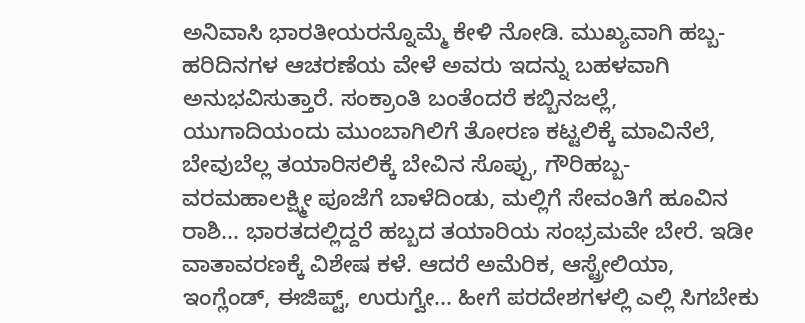ಅನಿವಾಸಿ ಭಾರತೀಯರನ್ನೊಮ್ಮೆ ಕೇಳಿ ನೋಡಿ. ಮುಖ್ಯವಾಗಿ ಹಬ್ಬ-ಹರಿದಿನಗಳ ಆಚರಣೆಯ ವೇಳೆ ಅವರು ಇದನ್ನು ಬಹಳವಾಗಿ ಅನುಭವಿಸುತ್ತಾರೆ. ಸಂಕ್ರಾಂತಿ ಬಂತೆಂದರೆ ಕಬ್ಬಿನಜಲ್ಲೆ, ಯುಗಾದಿಯಂದು ಮುಂಬಾಗಿಲಿಗೆ ತೋರಣ ಕಟ್ಟಲಿಕ್ಕೆ ಮಾವಿನೆಲೆ, ಬೇವುಬೆಲ್ಲ ತಯಾರಿಸಲಿಕ್ಕೆ ಬೇವಿನ ಸೊಪ್ಪು, ಗೌರಿಹಬ್ಬ-ವರಮಹಾಲಕ್ಷ್ಮೀ ಪೂಜೆಗೆ ಬಾಳೆದಿಂಡು, ಮಲ್ಲಿಗೆ ಸೇವಂತಿಗೆ ಹೂವಿನ ರಾಶಿ... ಭಾರತದಲ್ಲಿದ್ದರೆ ಹಬ್ಬದ ತಯಾರಿಯ ಸಂಭ್ರಮವೇ ಬೇರೆ. ಇಡೀ ವಾತಾವರಣಕ್ಕೆ ವಿಶೇಷ ಕಳೆ. ಆದರೆ ಅಮೆರಿಕ, ಆಸ್ಟ್ರೇಲಿಯಾ, ಇಂಗ್ಲೆಂಡ್, ಈಜಿಪ್ಟ್, ಉರುಗ್ವೇ... ಹೀಗೆ ಪರದೇಶಗಳಲ್ಲಿ ಎಲ್ಲಿ ಸಿಗಬೇಕು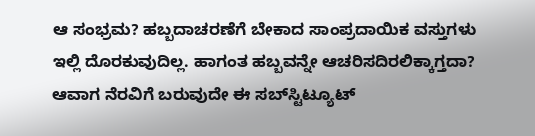ಆ ಸಂಭ್ರಮ? ಹಬ್ಬದಾಚರಣೆಗೆ ಬೇಕಾದ ಸಾಂಪ್ರದಾಯಿಕ ವಸ್ತುಗಳು ಇಲ್ಲಿ ದೊರಕುವುದಿಲ್ಲ. ಹಾಗಂತ ಹಬ್ಬವನ್ನೇ ಆಚರಿಸದಿರಲಿಕ್ಕಾಗ್ತದಾ? ಆವಾಗ ನೆರವಿಗೆ ಬರುವುದೇ ಈ ಸಬ್‌ಸ್ಟಿಟ್ಯೂಟ್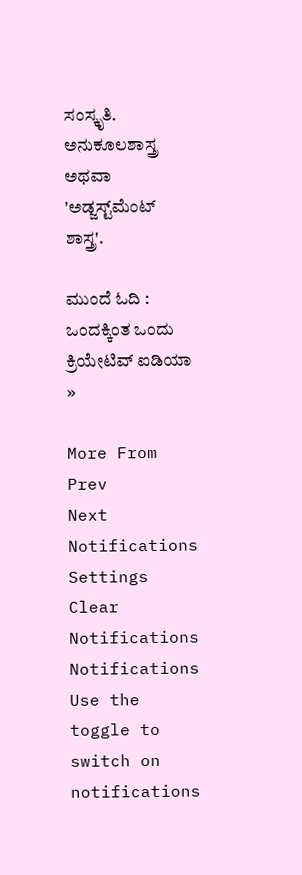ಸಂಸ್ಕೃತಿ. ಅನುಕೂಲಶಾಸ್ತ್ರ ಅಥವಾ 'ಅಡ್ಜಸ್ಟ್‌ಮೆಂಟ್ ಶಾಸ್ತ್ರ'.

ಮುಂದೆ ಓದಿ : ಒಂದಕ್ಕಿಂತ ಒಂದು ಕ್ರಿಯೇಟಿವ್ ಐಡಿಯಾ »

More From
Prev
Next
Notifications
Settings
Clear Notifications
Notifications
Use the toggle to switch on notifications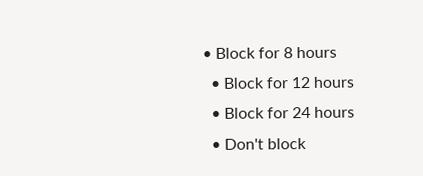• Block for 8 hours
  • Block for 12 hours
  • Block for 24 hours
  • Don't block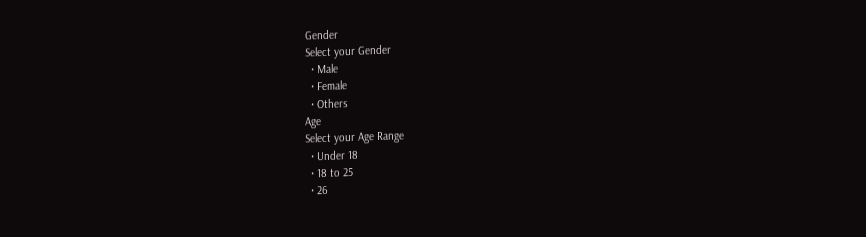Gender
Select your Gender
  • Male
  • Female
  • Others
Age
Select your Age Range
  • Under 18
  • 18 to 25
  • 26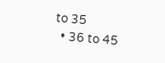to 35
  • 36 to 45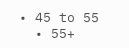• 45 to 55
  • 55+